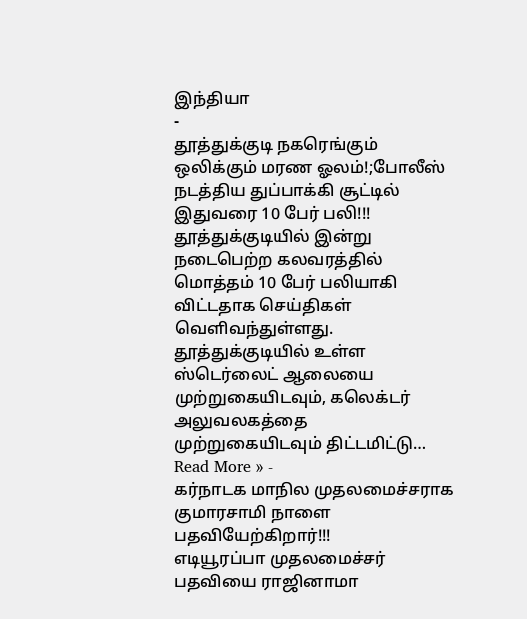இந்தியா
-
தூத்துக்குடி நகரெங்கும் ஒலிக்கும் மரண ஓலம்!;போலீஸ் நடத்திய துப்பாக்கி சூட்டில் இதுவரை 10 பேர் பலி!!!
தூத்துக்குடியில் இன்று நடைபெற்ற கலவரத்தில் மொத்தம் 10 பேர் பலியாகி விட்டதாக செய்திகள் வெளிவந்துள்ளது. தூத்துக்குடியில் உள்ள ஸ்டெர்லைட் ஆலையை முற்றுகையிடவும், கலெக்டர் அலுவலகத்தை முற்றுகையிடவும் திட்டமிட்டு…
Read More » -
கர்நாடக மாநில முதலமைச்சராக குமாரசாமி நாளை பதவியேற்கிறார்!!!
எடியூரப்பா முதலமைச்சர் பதவியை ராஜினாமா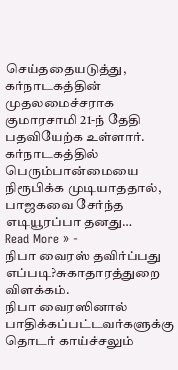செய்ததையடுத்து, கர்நாடகத்தின் முதலமைச்சராக குமாரசாமி 21-ந் தேதி பதவியேற்க உள்ளார். கர்நாடகத்தில் பெரும்பான்மையை நிரூபிக்க முடியாததால், பாஜகவை சேர்ந்த எடியூரப்பா தனது…
Read More » -
நிபா வைரஸ் தவிர்ப்பது எப்படி?சுகாதாரத்துறை விளக்கம்.
நிபா வைரஸினால் பாதிக்கப்பட்டவர்களுக்கு தொடர் காய்ச்சலும்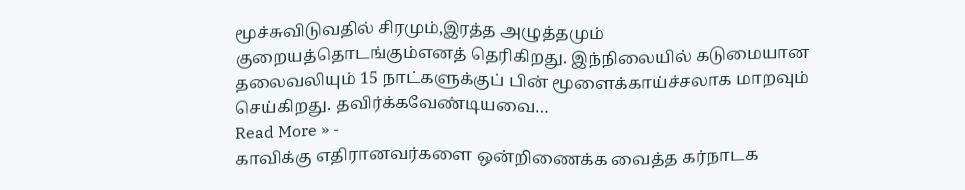மூச்சுவிடுவதில் சிரமும்,இரத்த அழுத்தமும் குறையத்தொடங்கும்எனத் தெரிகிறது. இந்நிலையில் கடுமையான தலைவலியும் 15 நாட்களுக்குப் பின் மூளைக்காய்ச்சலாக மாறவும் செய்கிறது. தவிர்க்கவேண்டியவை…
Read More » -
காவிக்கு எதிரானவர்களை ஒன்றிணைக்க வைத்த கர்நாடக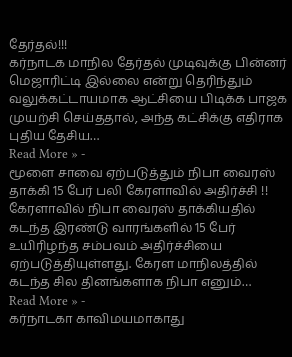தேர்தல்!!!
கர்நாடக மாநில தேர்தல் முடிவுக்கு பின்னர் மெஜாரிட்டி இல்லை என்று தெரிந்தும் வலுக்கட்டாயமாக ஆட்சியை பிடிக்க பாஜக முயற்சி செய்ததால், அந்த கட்சிக்கு எதிராக புதிய தேசிய…
Read More » -
மூளை சாவை ஏற்படுத்தும் நிபா வைரஸ் தாக்கி 15 பேர் பலி கேரளாவில் அதிர்ச்சி !!
கேரளாவில் நிபா வைரஸ் தாக்கியதில் கடந்த இரண்டு வாரங்களில் 15 பேர் உயிரிழந்த சம்பவம் அதிர்ச்சியை ஏற்படுத்தியுள்ளது. கேரள மாநிலத்தில் கடந்த சில தினங்களாக நிபா எனும்…
Read More » -
கர்நாடகா காவிமயமாகாது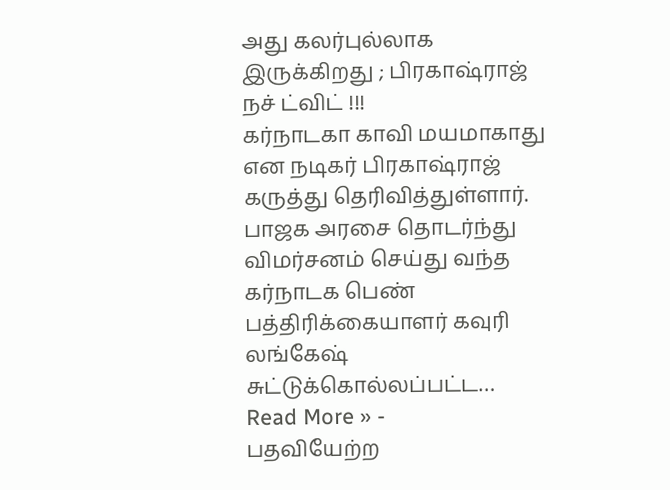அது கலர்புல்லாக இருக்கிறது ; பிரகாஷ்ராஜ் நச் ட்விட் !!!
கர்நாடகா காவி மயமாகாது என நடிகர் பிரகாஷ்ராஜ் கருத்து தெரிவித்துள்ளார். பாஜக அரசை தொடர்ந்து விமர்சனம் செய்து வந்த கர்நாடக பெண் பத்திரிக்கையாளர் கவுரி லங்கேஷ் சுட்டுக்கொல்லப்பட்ட…
Read More » -
பதவியேற்ற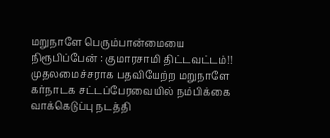மறுநாளே பெரும்பான்மையை நிரூபிப்பேன் : குமாரசாமி திட்டவட்டம்!!
முதலமைச்சராக பதவியேற்ற மறுநாளே கர்நாடக சட்டப்பேரவையில் நம்பிக்கை வாக்கெடுப்பு நடத்தி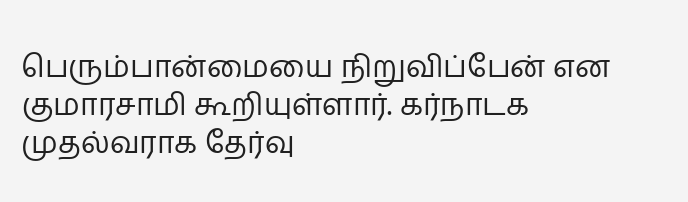பெரும்பான்மையை நிறுவிப்பேன் என குமாரசாமி கூறியுள்ளார். கர்நாடக முதல்வராக தேர்வு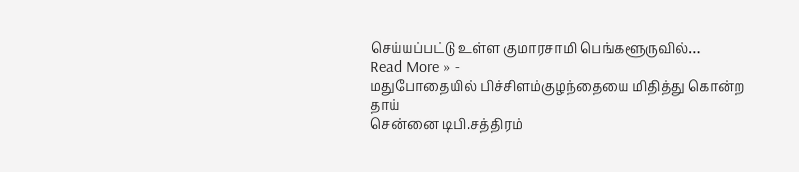செய்யப்பட்டு உள்ள குமாரசாமி பெங்களூருவில்…
Read More » -
மதுபோதையில் பிச்சிளம்குழந்தையை மிதித்து கொன்ற தாய்
சென்னை டிபி.சத்திரம்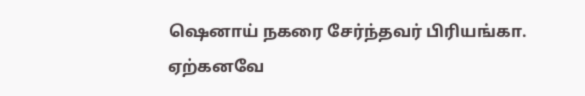ஷெனாய் நகரை சேர்ந்தவர் பிரியங்கா. ஏற்கனவே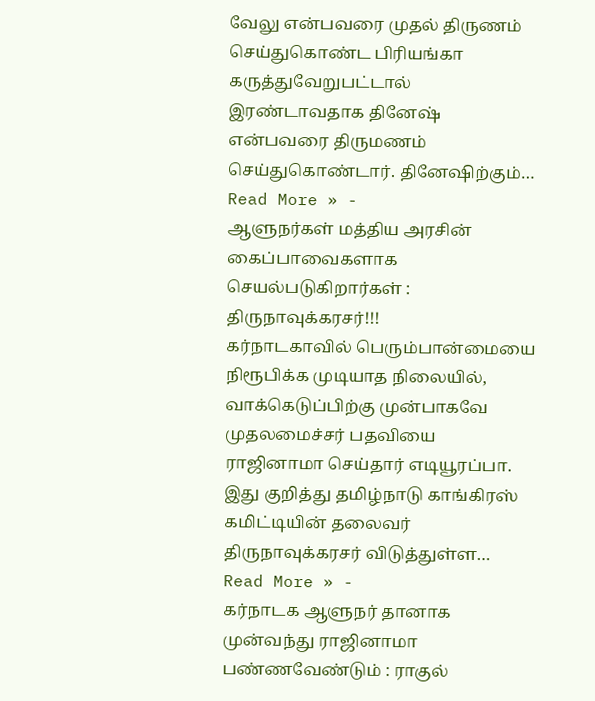வேலு என்பவரை முதல் திருணம் செய்துகொண்ட பிரியங்கா கருத்துவேறுபட்டால் இரண்டாவதாக தினேஷ் என்பவரை திருமணம் செய்துகொண்டார். தினேஷிற்கும்…
Read More » -
ஆளுநர்கள் மத்திய அரசின் கைப்பாவைகளாக செயல்படுகிறார்கள் : திருநாவுக்கரசர்!!!
கர்நாடகாவில் பெரும்பான்மையை நிரூபிக்க முடியாத நிலையில், வாக்கெடுப்பிற்கு முன்பாகவே முதலமைச்சர் பதவியை ராஜினாமா செய்தார் எடியூரப்பா. இது குறித்து தமிழ்நாடு காங்கிரஸ் கமிட்டியின் தலைவர் திருநாவுக்கரசர் விடுத்துள்ள…
Read More » -
கர்நாடக ஆளுநர் தானாக முன்வந்து ராஜினாமா பண்ணவேண்டும் : ராகுல்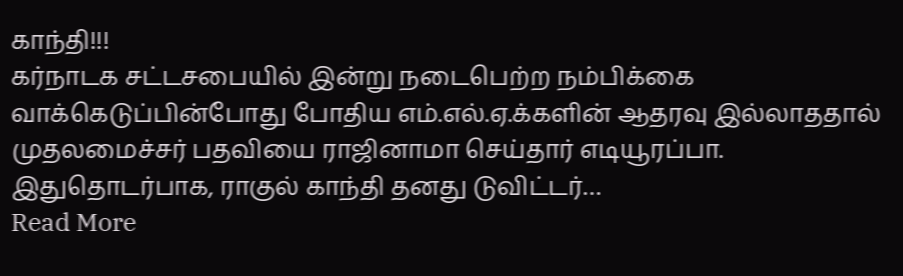காந்தி!!!
கர்நாடக சட்டசபையில் இன்று நடைபெற்ற நம்பிக்கை வாக்கெடுப்பின்போது போதிய எம்.எல்.ஏ.க்களின் ஆதரவு இல்லாததால் முதலமைச்சர் பதவியை ராஜினாமா செய்தார் எடியூரப்பா. இதுதொடர்பாக, ராகுல் காந்தி தனது டுவிட்டர்…
Read More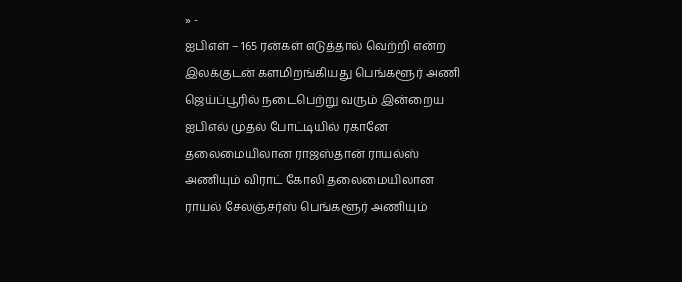» -
ஐபிஎள் – 165 ரன்கள் எடுத்தால் வெற்றி என்ற இலக்குடன் களமிறங்கியது பெங்களூர் அணி
ஜெய்ப்பூரில் நடைபெற்று வரும் இன்றைய ஐபிஎல் முதல் போட்டியில் ரகானே தலைமையிலான ராஜஸ்தான் ராயல்ஸ் அணியும் விராட் கோலி தலைமையிலான ராயல் சேலஞ்சர்ஸ் பெங்களூர் அணியும்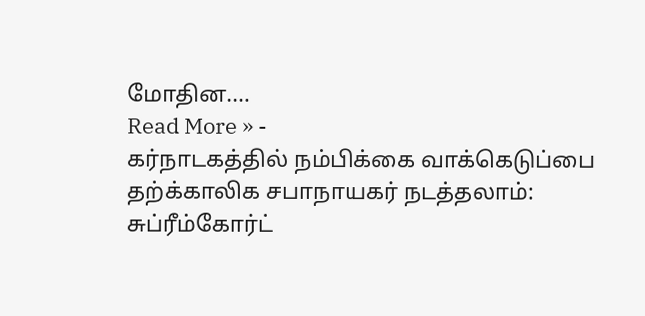மோதின.…
Read More » -
கர்நாடகத்தில் நம்பிக்கை வாக்கெடுப்பை தற்க்காலிக சபாநாயகர் நடத்தலாம்: சுப்ரீம்கோர்ட்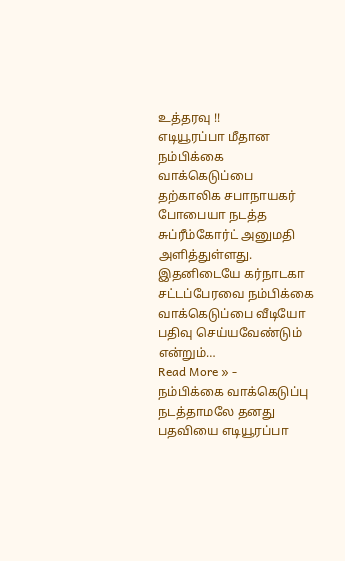உத்தரவு !!
எடியூரப்பா மீதான நம்பிக்கை வாக்கெடுப்பை தற்காலிக சபாநாயகர் போபையா நடத்த சுப்ரீம்கோர்ட் அனுமதி அளித்துள்ளது. இதனிடையே கர்நாடகா சட்டப்பேரவை நம்பிக்கை வாக்கெடுப்பை வீடியோ பதிவு செய்யவேண்டும் என்றும்…
Read More » -
நம்பிக்கை வாக்கெடுப்பு நடத்தாமலே தனது பதவியை எடியூரப்பா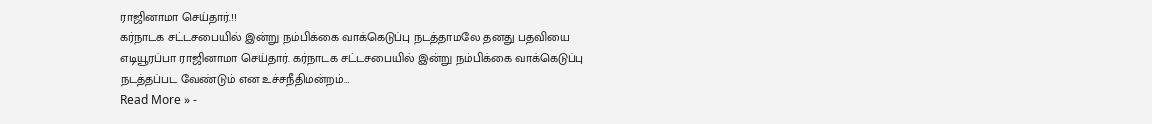ராஜினாமா செய்தார்.!!
கர்நாடக சட்டசபையில் இன்று நம்பிக்கை வாக்கெடுப்பு நடத்தாமலே தனது பதவியை எடியூரப்பா ராஜினாமா செய்தார். கர்நாடக சட்டசபையில் இன்று நம்பிக்கை வாக்கெடுப்பு நடத்தப்பட வேண்டும் என உச்சநீதிமன்றம்…
Read More » -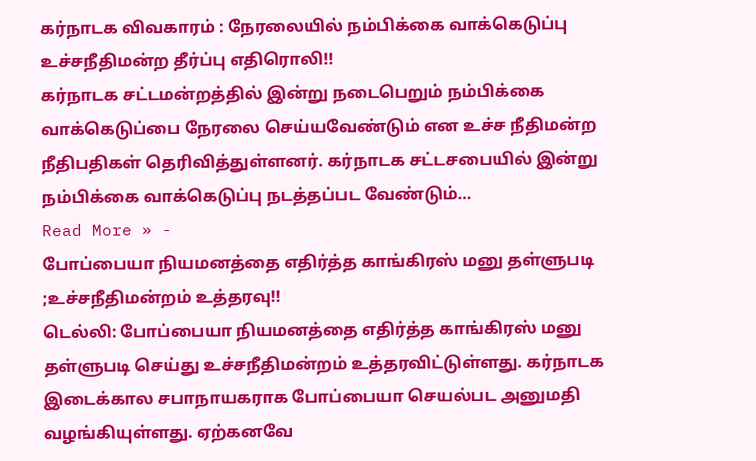கர்நாடக விவகாரம் : நேரலையில் நம்பிக்கை வாக்கெடுப்பு உச்சநீதிமன்ற தீர்ப்பு எதிரொலி!!
கர்நாடக சட்டமன்றத்தில் இன்று நடைபெறும் நம்பிக்கை வாக்கெடுப்பை நேரலை செய்யவேண்டும் என உச்ச நீதிமன்ற நீதிபதிகள் தெரிவித்துள்ளனர். கர்நாடக சட்டசபையில் இன்று நம்பிக்கை வாக்கெடுப்பு நடத்தப்பட வேண்டும்…
Read More » -
போப்பையா நியமனத்தை எதிர்த்த காங்கிரஸ் மனு தள்ளுபடி ;உச்சநீதிமன்றம் உத்தரவு!!
டெல்லி: போப்பையா நியமனத்தை எதிர்த்த காங்கிரஸ் மனு தள்ளுபடி செய்து உச்சநீதிமன்றம் உத்தரவிட்டுள்ளது. கர்நாடக இடைக்கால சபாநாயகராக போப்பையா செயல்பட அனுமதி வழங்கியுள்ளது. ஏற்கனவே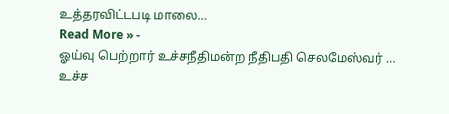உத்தரவிட்டபடி மாலை…
Read More » -
ஓய்வு பெற்றார் உச்சநீதிமன்ற நீதிபதி செலமேஸ்வர் …
உச்ச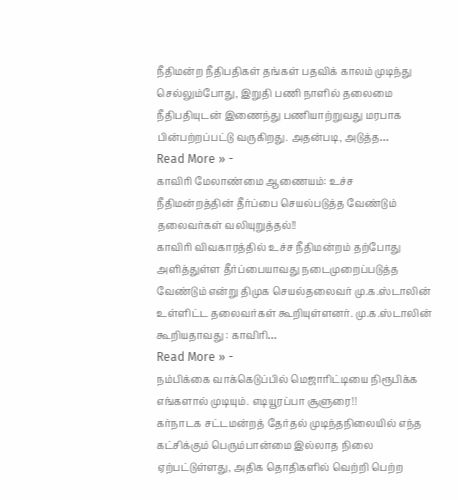நீதிமன்ற நீதிபதிகள் தங்கள் பதவிக் காலம் முடிந்து செல்லும்போது, இறுதி பணி நாளில் தலைமை நீதிபதியுடன் இணைந்து பணியாற்றுவது மரபாக பின்பற்றப்பட்டு வருகிறது. அதன்படி, அடுத்த…
Read More » -
காவிரி மேலாண்மை ஆணையம்: உச்ச நீதிமன்றத்தின் தீர்ப்பை செயல்படுத்த வேண்டும் தலைவர்கள் வலியுறுத்தல்!!
காவிரி விவகாரத்தில் உச்ச நீதிமன்றம் தற்போது அளித்துள்ள தீர்ப்பையாவது நடைமுறைப்படுத்த வேண்டும் என்று திமுக செயல்தலைவர் மு.க.ஸ்டாலின் உள்ளிட்ட தலைவர்கள் கூறியுள்ளனர். மு.க.ஸ்டாலின் கூறியதாவது : காவிரி…
Read More » -
நம்பிக்கை வாக்கெடுப்பில் மெஜாரிட்டியை நிரூபிக்க எங்களால் முடியும். எடியூரப்பா சூளுரை!!
கர்நாடக சட்டமன்றத் தேர்தல் முடிந்தநிலையில் எந்த கட்சிக்கும் பெரும்பான்மை இல்லாத நிலை ஏற்பட்டுள்ளது, அதிக தொதிகளில் வெற்றி பெற்ற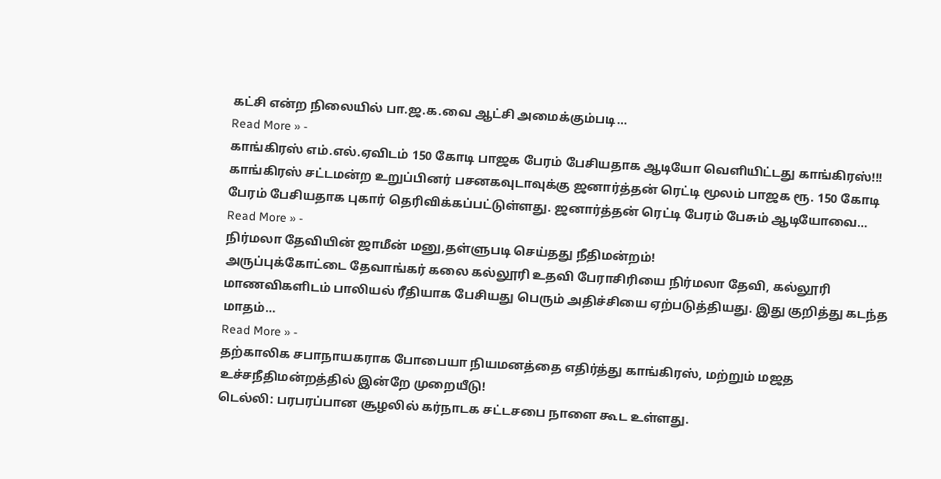கட்சி என்ற நிலையில் பா.ஜ.க.வை ஆட்சி அமைக்கும்படி…
Read More » -
காங்கிரஸ் எம்.எல்.ஏவிடம் 150 கோடி பாஜக பேரம் பேசியதாக ஆடியோ வெளியிட்டது காங்கிரஸ்!!!
காங்கிரஸ் சட்டமன்ற உறுப்பினர் பசனகவுடாவுக்கு ஜனார்த்தன் ரெட்டி மூலம் பாஜக ரூ. 150 கோடி பேரம் பேசியதாக புகார் தெரிவிக்கப்பட்டுள்ளது. ஜனார்த்தன் ரெட்டி பேரம் பேசும் ஆடியோவை…
Read More » -
நிர்மலா தேவியின் ஜாமீன் மனு,தள்ளுபடி செய்தது நீதிமன்றம்!
அருப்புக்கோட்டை தேவாங்கர் கலை கல்லூரி உதவி பேராசிரியை நிர்மலா தேவி, கல்லூரி மாணவிகளிடம் பாலியல் ரீதியாக பேசியது பெரும் அதிச்சியை ஏற்படுத்தியது. இது குறித்து கடந்த மாதம்…
Read More » -
தற்காலிக சபாநாயகராக போபையா நியமனத்தை எதிர்த்து காங்கிரஸ், மற்றும் மஜத உச்சநீதிமன்றத்தில் இன்றே முறையீடு!
டெல்லி: பரபரப்பான சூழலில் கர்நாடக சட்டசபை நாளை கூட உள்ளது.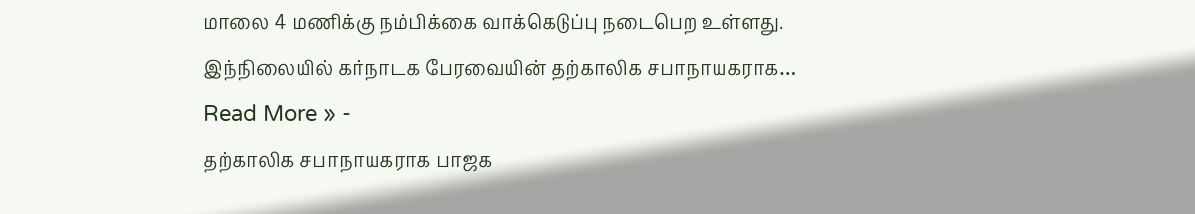மாலை 4 மணிக்கு நம்பிக்கை வாக்கெடுப்பு நடைபெற உள்ளது. இந்நிலையில் கர்நாடக பேரவையின் தற்காலிக சபாநாயகராக…
Read More » -
தற்காலிக சபாநாயகராக பாஜக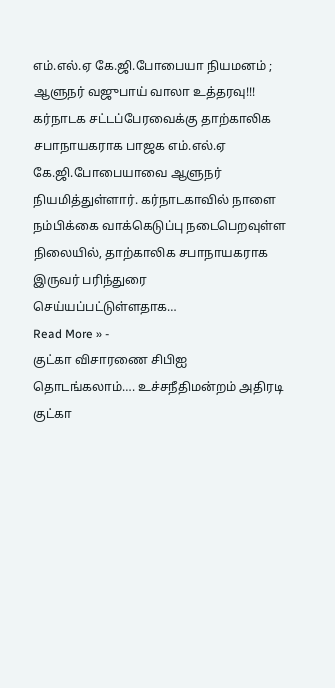எம்.எல்.ஏ கே.ஜி.போபையா நியமனம் ; ஆளுநர் வஜுபாய் வாலா உத்தரவு!!!
கர்நாடக சட்டப்பேரவைக்கு தாற்காலிக சபாநாயகராக பாஜக எம்.எல்.ஏ கே.ஜி.போபையாவை ஆளுநர் நியமித்துள்ளார். கர்நாடகாவில் நாளை நம்பிக்கை வாக்கெடுப்பு நடைபெறவுள்ள நிலையில், தாற்காலிக சபாநாயகராக இருவர் பரிந்துரை செய்யப்பட்டுள்ளதாக…
Read More » -
குட்கா விசாரணை சிபிஐ தொடங்கலாம்…. உச்சநீதிமன்றம் அதிரடி
குட்கா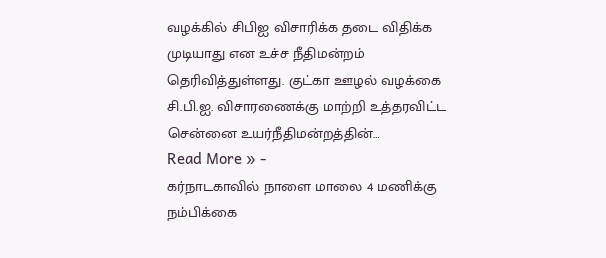வழக்கில் சிபிஐ விசாரிக்க தடை விதிக்க முடியாது என உச்ச நீதிமன்றம் தெரிவித்துள்ளது. குட்கா ஊழல் வழக்கை சி.பி.ஐ. விசாரணைக்கு மாற்றி உத்தரவிட்ட சென்னை உயர்நீதிமன்றத்தின்…
Read More » -
கர்நாடகாவில் நாளை மாலை 4 மணிக்கு நம்பிக்கை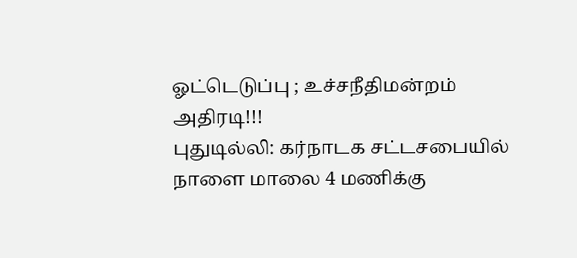ஓட்டெடுப்பு ; உச்சநீதிமன்றம் அதிரடி!!!
புதுடில்லி: கர்நாடக சட்டசபையில் நாளை மாலை 4 மணிக்கு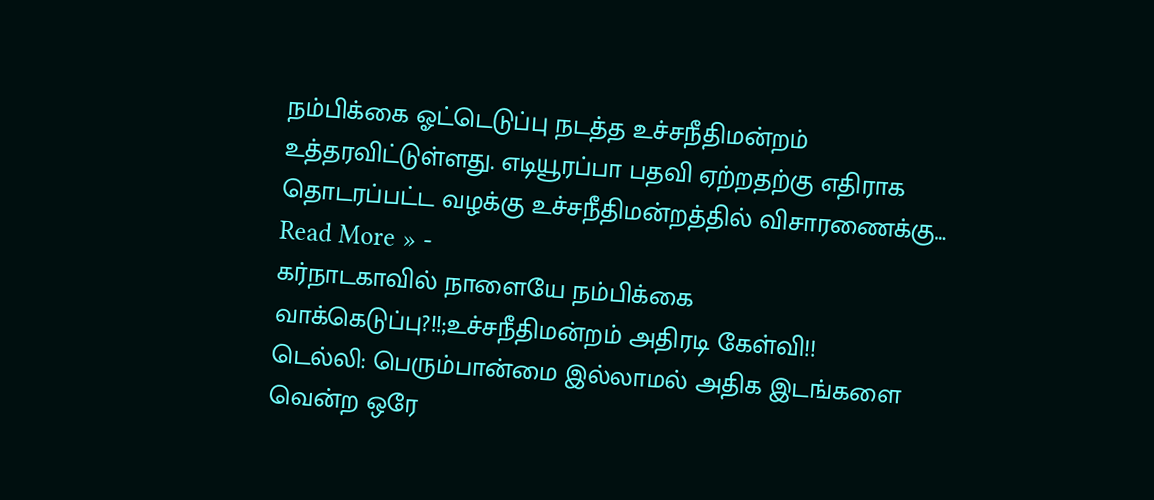நம்பிக்கை ஓட்டெடுப்பு நடத்த உச்சநீதிமன்றம் உத்தரவிட்டுள்ளது. எடியூரப்பா பதவி ஏற்றதற்கு எதிராக தொடரப்பட்ட வழக்கு உச்சநீதிமன்றத்தில் விசாரணைக்கு…
Read More » -
கர்நாடகாவில் நாளையே நம்பிக்கை வாக்கெடுப்பு?!!;உச்சநீதிமன்றம் அதிரடி கேள்வி!!
டெல்லி: பெரும்பான்மை இல்லாமல் அதிக இடங்களை வென்ற ஒரே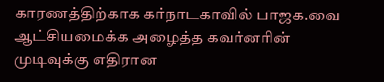காரணத்திற்காக கர்நாடகாவில் பாஜக.வை ஆட்சியமைக்க அழைத்த கவர்னரின் முடிவுக்கு எதிரான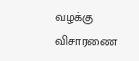வழக்கு விசாரணை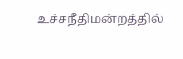உச்சநீதிமன்றத்தில்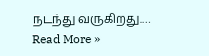நடந்து வருகிறது.…
Read More »